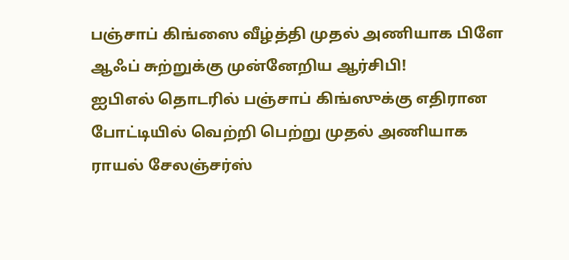பஞ்சாப் கிங்ஸை வீழ்த்தி முதல் அணியாக பிளே ஆஃப் சுற்றுக்கு முன்னேறிய ஆர்சிபி!
ஐபிஎல் தொடரில் பஞ்சாப் கிங்ஸுக்கு எதிரான போட்டியில் வெற்றி பெற்று முதல் அணியாக ராயல் சேலஞ்சர்ஸ்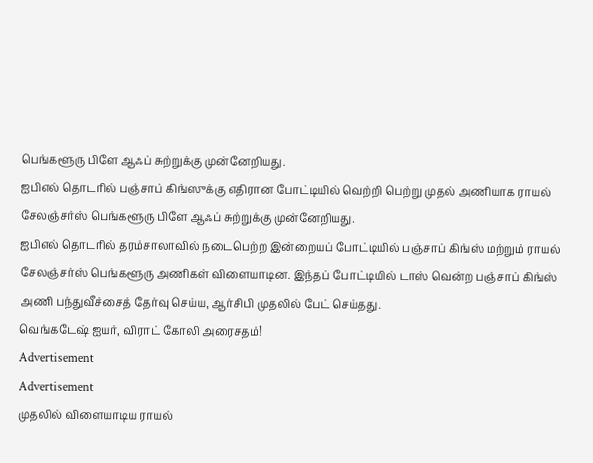பெங்களூரு பிளே ஆஃப் சுற்றுக்கு முன்னேறியது.
ஐபிஎல் தொடரில் பஞ்சாப் கிங்ஸுக்கு எதிரான போட்டியில் வெற்றி பெற்று முதல் அணியாக ராயல் சேலஞ்சர்ஸ் பெங்களூரு பிளே ஆஃப் சுற்றுக்கு முன்னேறியது.
ஐபிஎல் தொடரில் தரம்சாலாவில் நடைபெற்ற இன்றையப் போட்டியில் பஞ்சாப் கிங்ஸ் மற்றும் ராயல் சேலஞ்சர்ஸ் பெங்களூரு அணிகள் விளையாடின. இந்தப் போட்டியில் டாஸ் வென்ற பஞ்சாப் கிங்ஸ் அணி பந்துவீச்சைத் தேர்வு செய்ய, ஆர்சிபி முதலில் பேட் செய்தது.
வெங்கடேஷ் ஐயர், விராட் கோலி அரைசதம்!
Advertisement
Advertisement
முதலில் விளையாடிய ராயல்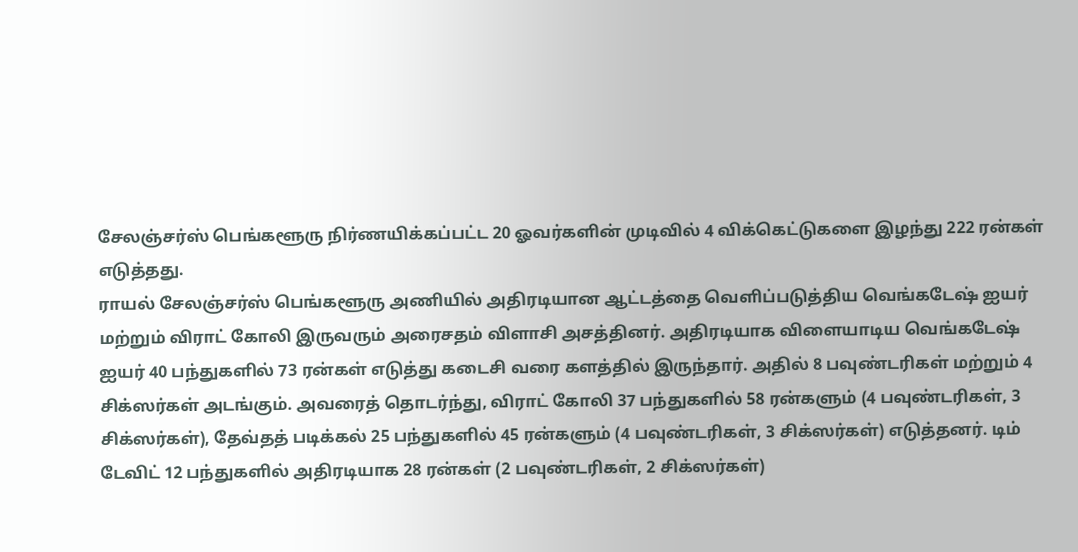சேலஞ்சர்ஸ் பெங்களூரு நிர்ணயிக்கப்பட்ட 20 ஓவர்களின் முடிவில் 4 விக்கெட்டுகளை இழந்து 222 ரன்கள் எடுத்தது.
ராயல் சேலஞ்சர்ஸ் பெங்களூரு அணியில் அதிரடியான ஆட்டத்தை வெளிப்படுத்திய வெங்கடேஷ் ஐயர் மற்றும் விராட் கோலி இருவரும் அரைசதம் விளாசி அசத்தினர். அதிரடியாக விளையாடிய வெங்கடேஷ் ஐயர் 40 பந்துகளில் 73 ரன்கள் எடுத்து கடைசி வரை களத்தில் இருந்தார். அதில் 8 பவுண்டரிகள் மற்றும் 4 சிக்ஸர்கள் அடங்கும். அவரைத் தொடர்ந்து, விராட் கோலி 37 பந்துகளில் 58 ரன்களும் (4 பவுண்டரிகள், 3 சிக்ஸர்கள்), தேவ்தத் படிக்கல் 25 பந்துகளில் 45 ரன்களும் (4 பவுண்டரிகள், 3 சிக்ஸர்கள்) எடுத்தனர். டிம் டேவிட் 12 பந்துகளில் அதிரடியாக 28 ரன்கள் (2 பவுண்டரிகள், 2 சிக்ஸர்கள்)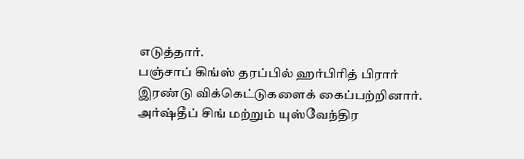எடுத்தார்.
பஞ்சாப் கிங்ஸ் தரப்பில் ஹர்பிரித் பிரார் இரண்டு விக்கெட்டுகளைக் கைப்பற்றினார். அர்ஷ்தீப் சிங் மற்றும் யுஸ்வேந்திர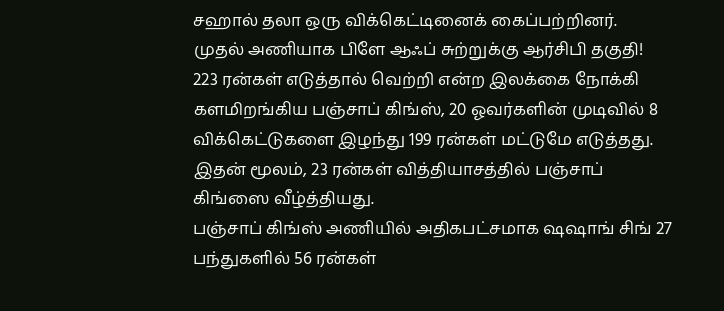சஹால் தலா ஒரு விக்கெட்டினைக் கைப்பற்றினர்.
முதல் அணியாக பிளே ஆஃப் சுற்றுக்கு ஆர்சிபி தகுதி!
223 ரன்கள் எடுத்தால் வெற்றி என்ற இலக்கை நோக்கி களமிறங்கிய பஞ்சாப் கிங்ஸ், 20 ஓவர்களின் முடிவில் 8 விக்கெட்டுகளை இழந்து 199 ரன்கள் மட்டுமே எடுத்தது. இதன் மூலம், 23 ரன்கள் வித்தியாசத்தில் பஞ்சாப் கிங்ஸை வீழ்த்தியது.
பஞ்சாப் கிங்ஸ் அணியில் அதிகபட்சமாக ஷஷாங் சிங் 27 பந்துகளில் 56 ரன்கள்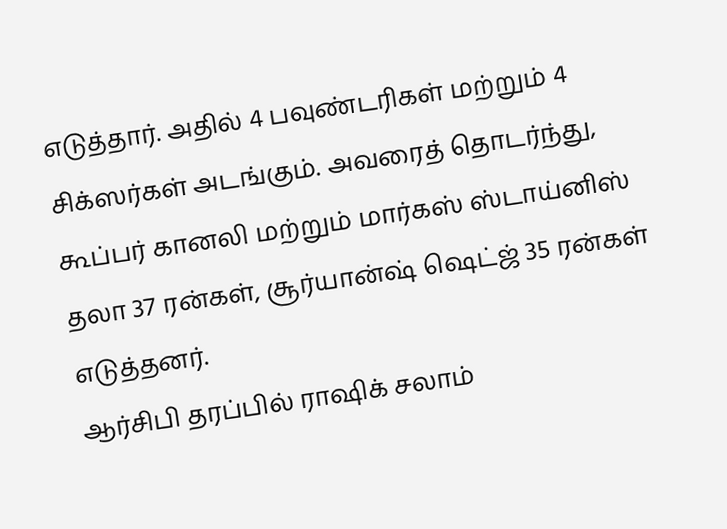எடுத்தார். அதில் 4 பவுண்டரிகள் மற்றும் 4 சிக்ஸர்கள் அடங்கும். அவரைத் தொடர்ந்து, கூப்பர் கானலி மற்றும் மார்கஸ் ஸ்டாய்னிஸ் தலா 37 ரன்கள், சூர்யான்ஷ் ஷெட்ஜ் 35 ரன்கள் எடுத்தனர்.
ஆர்சிபி தரப்பில் ராஷிக் சலாம்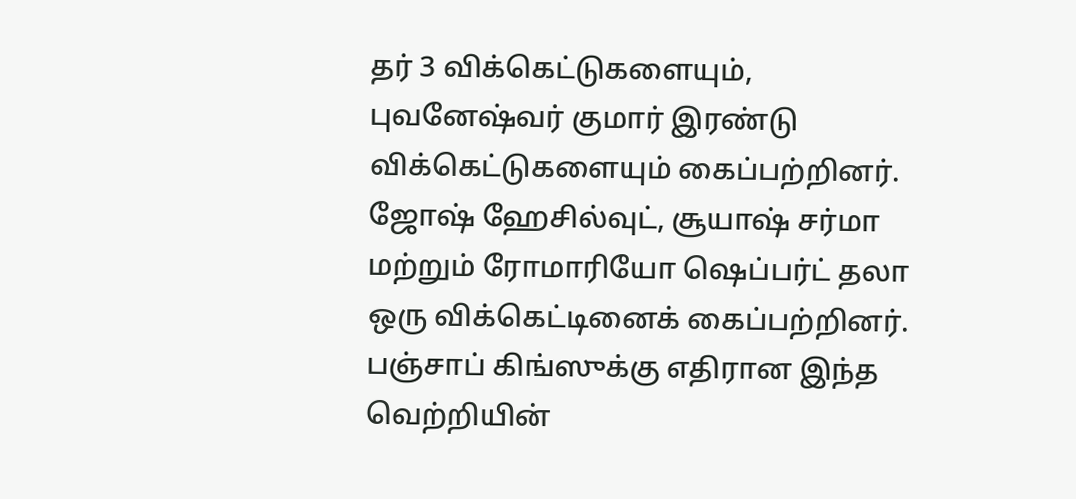தர் 3 விக்கெட்டுகளையும், புவனேஷ்வர் குமார் இரண்டு விக்கெட்டுகளையும் கைப்பற்றினர். ஜோஷ் ஹேசில்வுட், சூயாஷ் சர்மா மற்றும் ரோமாரியோ ஷெப்பர்ட் தலா ஒரு விக்கெட்டினைக் கைப்பற்றினர்.
பஞ்சாப் கிங்ஸுக்கு எதிரான இந்த வெற்றியின்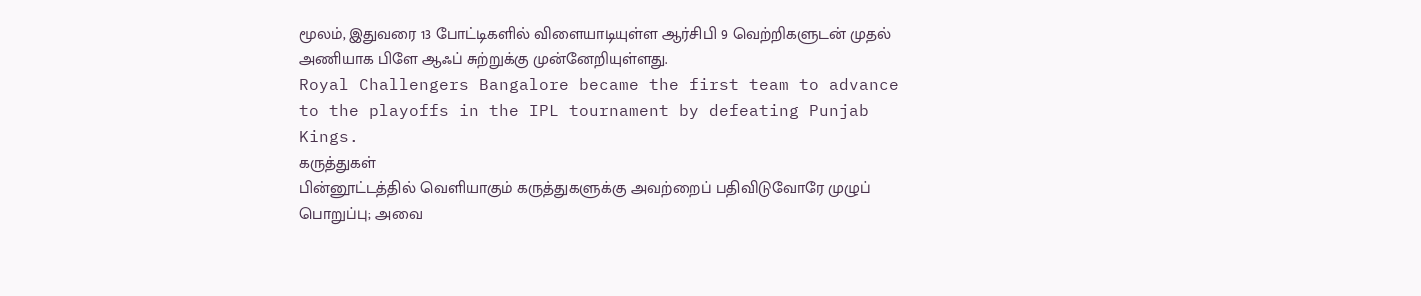மூலம், இதுவரை 13 போட்டிகளில் விளையாடியுள்ள ஆர்சிபி 9 வெற்றிகளுடன் முதல் அணியாக பிளே ஆஃப் சுற்றுக்கு முன்னேறியுள்ளது.
Royal Challengers Bangalore became the first team to advance to the playoffs in the IPL tournament by defeating Punjab Kings.
கருத்துகள்
பின்னூட்டத்தில் வெளியாகும் கருத்துகளுக்கு அவற்றைப் பதிவிடுவோரே முழுப் பொறுப்பு; அவை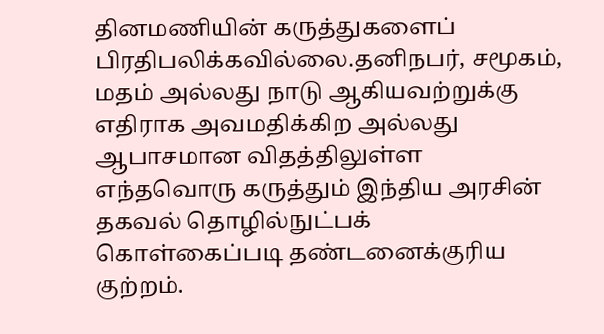தினமணியின் கருத்துகளைப் பிரதிபலிக்கவில்லை.தனிநபர், சமூகம், மதம் அல்லது நாடு ஆகியவற்றுக்கு எதிராக அவமதிக்கிற அல்லது ஆபாசமான விதத்திலுள்ள எந்தவொரு கருத்தும் இந்திய அரசின் தகவல் தொழில்நுட்பக் கொள்கைப்படி தண்டனைக்குரிய குற்றம்.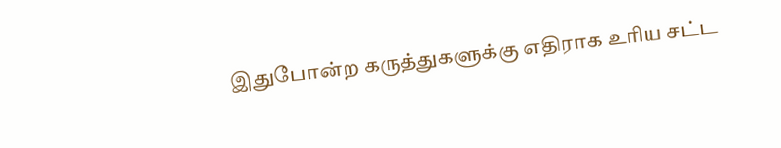இதுபோன்ற கருத்துகளுக்கு எதிராக உரிய சட்ட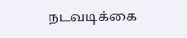நடவடிக்கை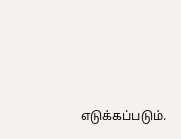எடுக்கப்படும்.